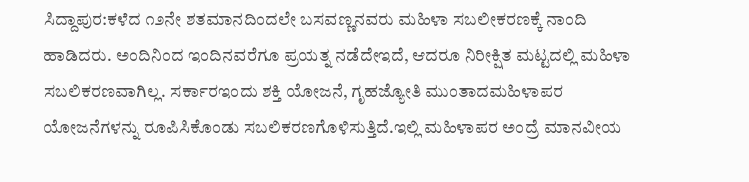ಸಿದ್ದಾಪುರ:ಕಳೆದ ೧೨ನೇ ಶತಮಾನದಿಂದಲೇ ಬಸವಣ್ಣನವರು ಮಹಿಳಾ ಸಬಲೀಕರಣಕ್ಕೆ ನಾಂದಿ ಹಾಡಿದರು. ಅಂದಿನಿಂದ ಇಂದಿನವರೆಗೂ ಪ್ರಯತ್ನ ನಡೆದೇಇದೆ, ಆದರೂ ನಿರೀಕ್ಷಿತ ಮಟ್ಟದಲ್ಲಿ ಮಹಿಳಾ ಸಬಲಿಕರಣವಾಗಿಲ್ಲ. ಸರ್ಕಾರಇಂದು ಶಕ್ತಿ ಯೋಜನೆ, ಗೃಹಜ್ಯೋತಿ ಮುಂತಾದಮಹಿಳಾಪರ ಯೋಜನೆಗಳನ್ನು ರೂಪಿಸಿಕೊಂಡು ಸಬಲಿಕರಣಗೊಳಿಸುತ್ತಿದೆ.ಇಲ್ಲಿ ಮಹಿಳಾಪರ ಅಂದ್ರೆ ಮಾನವೀಯ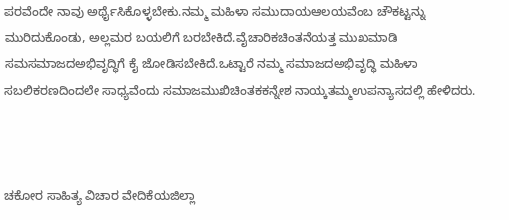ಪರವೆಂದೇ ನಾವು ಅರ್ಥೈಸಿಕೊಳ್ಳಬೇಕು.ನಮ್ಮ ಮಹಿಳಾ ಸಮುದಾಯಆಲಯವೆಂಬ ಚೌಕಟ್ಟನ್ನು ಮುರಿದುಕೊಂಡು, ಅಲ್ಲಮರ ಬಯಲಿಗೆ ಬರಬೇಕಿದೆ.ವೈಚಾರಿಕಚಿಂತನೆಯತ್ತ ಮುಖಮಾಡಿ ಸಮಸಮಾಜದಅಭಿವೃದ್ಧಿಗೆ ಕೈ ಜೋಡಿಸಬೇಕಿದೆ.ಒಟ್ಟಾರೆ ನಮ್ಮ ಸಮಾಜದಅಭಿವೃದ್ಧಿ ಮಹಿಳಾ ಸಬಲಿಕರಣದಿಂದಲೇ ಸಾಧ್ಯವೆಂದು ಸಮಾಜಮುಖಿಚಿಂತಕಕನ್ನೇಶ ನಾಯ್ಕತಮ್ಮಉಪನ್ಯಾಸದಲ್ಲಿ ಹೇಳಿದರು.



ಚಕೋರ ಸಾಹಿತ್ಯ ವಿಚಾರ ವೇದಿಕೆಯಜಿಲ್ಲಾ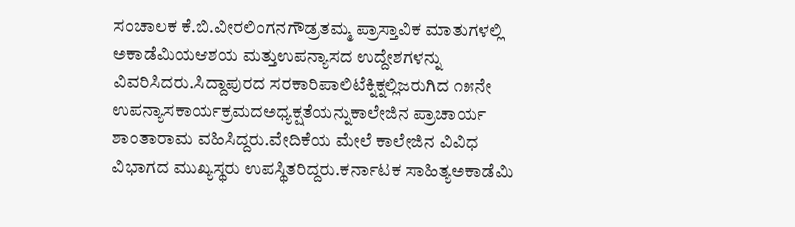ಸಂಚಾಲಕ ಕೆ.ಬಿ.ವೀರಲಿಂಗನಗೌಡ್ರತಮ್ಮ ಪ್ರಾಸ್ತಾವಿಕ ಮಾತುಗಳಲ್ಲಿ ಅಕಾಡೆಮಿಯಆಶಯ ಮತ್ತುಉಪನ್ಯಾಸದ ಉದ್ದೇಶಗಳನ್ನು ವಿವರಿಸಿದರು.ಸಿದ್ದಾಪುರದ ಸರಕಾರಿಪಾಲಿಟೆಕ್ನಿಕ್ನಲ್ಲಿಜರುಗಿದ ೧೫ನೇ ಉಪನ್ಯಾಸಕಾರ್ಯಕ್ರಮದಅಧ್ಯಕ್ಷತೆಯನ್ನುಕಾಲೇಜಿನ ಪ್ರಾಚಾರ್ಯ ಶಾಂತಾರಾಮ ವಹಿಸಿದ್ದರು.ವೇದಿಕೆಯ ಮೇಲೆ ಕಾಲೇಜಿನ ವಿವಿಧ ವಿಭಾಗದ ಮುಖ್ಯಸ್ಥರು ಉಪಸ್ಥಿತರಿದ್ದರು.ಕರ್ನಾಟಕ ಸಾಹಿತ್ಯಅಕಾಡೆಮಿ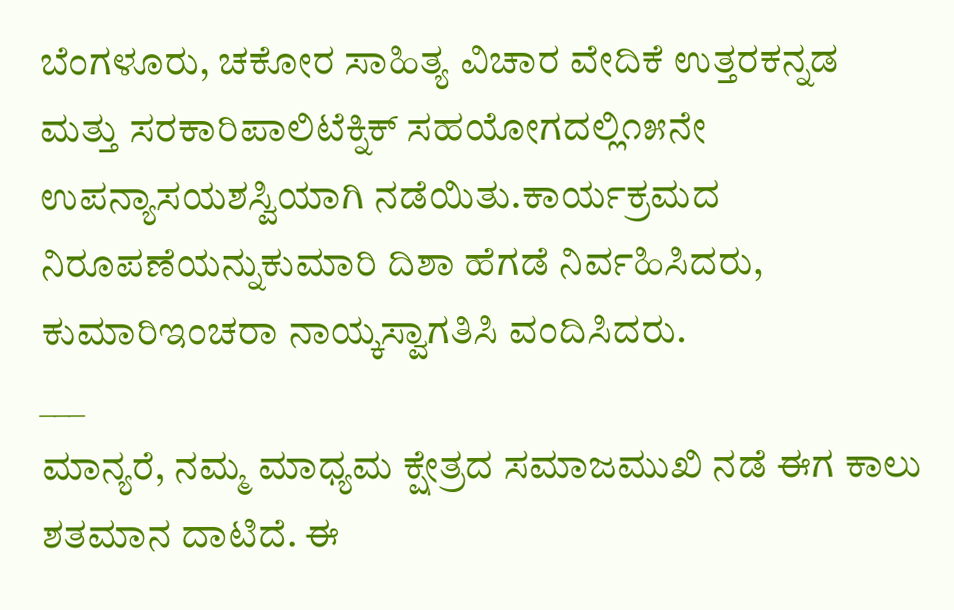ಬೆಂಗಳೂರು, ಚಕೋರ ಸಾಹಿತ್ಯ ವಿಚಾರ ವೇದಿಕೆ ಉತ್ತರಕನ್ನಡ ಮತ್ತು ಸರಕಾರಿಪಾಲಿಟೆಕ್ನಿಕ್ ಸಹಯೋಗದಲ್ಲಿ೧೫ನೇ ಉಪನ್ಯಾಸಯಶಸ್ವಿಯಾಗಿ ನಡೆಯಿತು.ಕಾರ್ಯಕ್ರಮದ ನಿರೂಪಣೆಯನ್ನುಕುಮಾರಿ ದಿಶಾ ಹೆಗಡೆ ನಿರ್ವಹಿಸಿದರು, ಕುಮಾರಿಇಂಚರಾ ನಾಯ್ಕಸ್ವಾಗತಿಸಿ ವಂದಿಸಿದರು.
___
ಮಾನ್ಯರೆ, ನಮ್ಮ ಮಾಧ್ಯಮ ಕ್ಷೇತ್ರದ ಸಮಾಜಮುಖಿ ನಡೆ ಈಗ ಕಾಲು ಶತಮಾನ ದಾಟಿದೆ. ಈ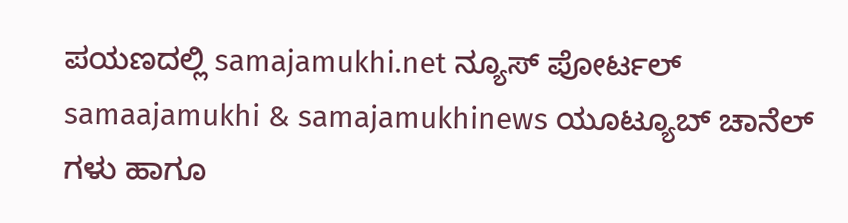ಪಯಣದಲ್ಲಿ samajamukhi.net ನ್ಯೂಸ್ ಪೋರ್ಟಲ್ samaajamukhi & samajamukhinews ಯೂಟ್ಯೂಬ್ ಚಾನೆಲ್ ಗಳು ಹಾಗೂ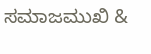ಸಮಾಜಮುಖಿ &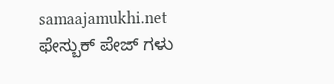samaajamukhi.net ಫೇಸ್ಬುಕ್ ಪೇಜ್ ಗಳು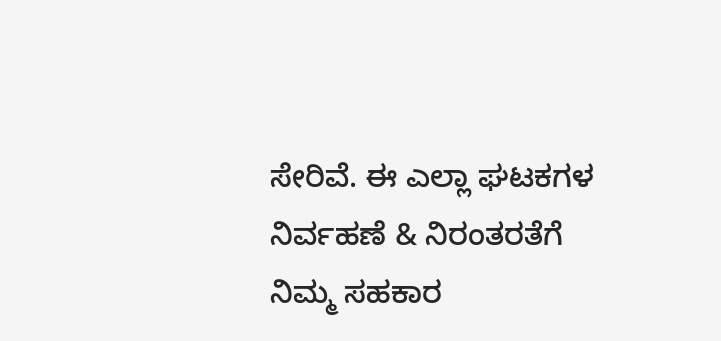ಸೇರಿವೆ. ಈ ಎಲ್ಲಾ ಘಟಕಗಳ ನಿರ್ವಹಣೆ & ನಿರಂತರತೆಗೆ ನಿಮ್ಮ ಸಹಕಾರ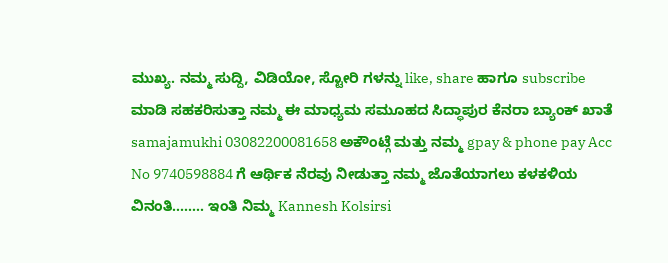ಮುಖ್ಯ. ನಮ್ಮ ಸುದ್ದಿ, ವಿಡಿಯೋ, ಸ್ಟೋರಿ ಗಳನ್ನು like, share ಹಾಗೂ subscribe ಮಾಡಿ ಸಹಕರಿಸುತ್ತಾ ನಮ್ಮ ಈ ಮಾಧ್ಯಮ ಸಮೂಹದ ಸಿದ್ಧಾಪುರ ಕೆನರಾ ಬ್ಯಾಂಕ್ ಖಾತೆ samajamukhi 03082200081658 ಅಕೌಂಟ್ಗೆ ಮತ್ತು ನಮ್ಮ gpay & phone pay Acc No 9740598884 ಗೆ ಆರ್ಥಿಕ ನೆರವು ನೀಡುತ್ತಾ ನಮ್ಮ ಜೊತೆಯಾಗಲು ಕಳಕಳಿಯ ವಿನಂತಿ…….. ಇಂತಿ ನಿಮ್ಮ Kannesh Kolsirsi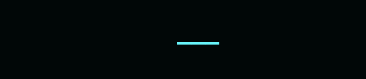___